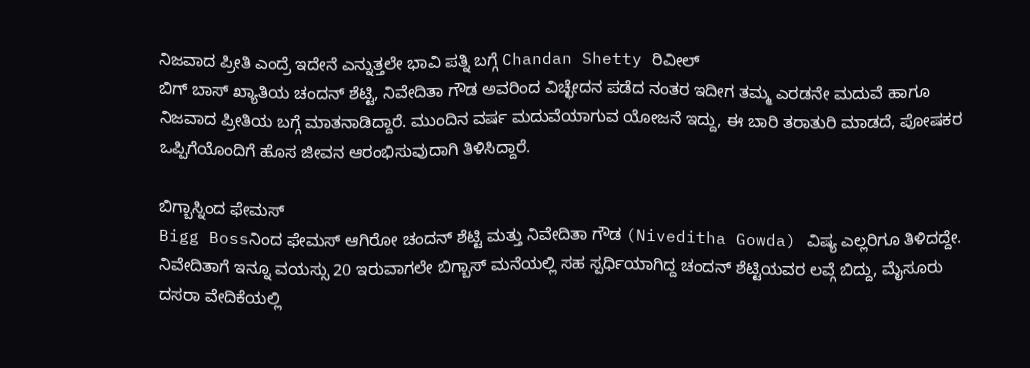ನಿಜವಾದ ಪ್ರೀತಿ ಎಂದ್ರೆ ಇದೇನೆ ಎನ್ನುತ್ತಲೇ ಭಾವಿ ಪತ್ನಿ ಬಗ್ಗೆ Chandan Shetty ರಿವೀಲ್
ಬಿಗ್ ಬಾಸ್ ಖ್ಯಾತಿಯ ಚಂದನ್ ಶೆಟ್ಟಿ, ನಿವೇದಿತಾ ಗೌಡ ಅವರಿಂದ ವಿಚ್ಛೇದನ ಪಡೆದ ನಂತರ ಇದೀಗ ತಮ್ಮ ಎರಡನೇ ಮದುವೆ ಹಾಗೂ ನಿಜವಾದ ಪ್ರೀತಿಯ ಬಗ್ಗೆ ಮಾತನಾಡಿದ್ದಾರೆ. ಮುಂದಿನ ವರ್ಷ ಮದುವೆಯಾಗುವ ಯೋಜನೆ ಇದ್ದು, ಈ ಬಾರಿ ತರಾತುರಿ ಮಾಡದೆ, ಪೋಷಕರ ಒಪ್ಪಿಗೆಯೊಂದಿಗೆ ಹೊಸ ಜೀವನ ಆರಂಭಿಸುವುದಾಗಿ ತಿಳಿಸಿದ್ದಾರೆ.

ಬಿಗ್ಬಾಸ್ನಿಂದ ಫೇಮಸ್
Bigg Bossನಿಂದ ಫೇಮಸ್ ಆಗಿರೋ ಚಂದನ್ ಶೆಟ್ಟಿ ಮತ್ತು ನಿವೇದಿತಾ ಗೌಡ (Niveditha Gowda) ವಿಷ್ಯ ಎಲ್ಲರಿಗೂ ತಿಳಿದದ್ದೇ. ನಿವೇದಿತಾಗೆ ಇನ್ನೂ ವಯಸ್ಸು 20 ಇರುವಾಗಲೇ ಬಿಗ್ಬಾಸ್ ಮನೆಯಲ್ಲಿ ಸಹ ಸ್ಪರ್ಧಿಯಾಗಿದ್ದ ಚಂದನ್ ಶೆಟ್ಟಿಯವರ ಲವ್ಗೆ ಬಿದ್ದು, ಮೈಸೂರು ದಸರಾ ವೇದಿಕೆಯಲ್ಲಿ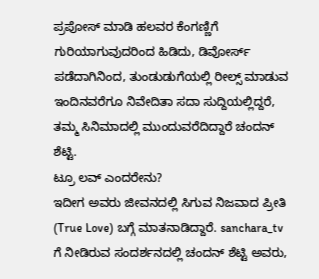ಪ್ರಪೋಸ್ ಮಾಡಿ ಹಲವರ ಕೆಂಗಣ್ಣಿಗೆ ಗುರಿಯಾಗುವುದರಿಂದ ಹಿಡಿದು, ಡಿವೋರ್ಸ್ ಪಡೆದಾಗಿನಿಂದ, ತುಂಡುಡುಗೆಯಲ್ಲಿ ರೀಲ್ಸ್ ಮಾಡುವ ಇಂದಿನವರೆಗೂ ನಿವೇದಿತಾ ಸದಾ ಸುದ್ದಿಯಲ್ಲಿದ್ದರೆ, ತಮ್ಮ ಸಿನಿಮಾದಲ್ಲಿ ಮುಂದುವರೆದಿದ್ದಾರೆ ಚಂದನ್ ಶೆಟ್ಟಿ.
ಟ್ರೂ ಲವ್ ಎಂದರೇನು?
ಇದೀಗ ಅವರು ಜೀವನದಲ್ಲಿ ಸಿಗುವ ನಿಜವಾದ ಪ್ರೀತಿ (True Love) ಬಗ್ಗೆ ಮಾತನಾಡಿದ್ದಾರೆ. sanchara_tv ಗೆ ನೀಡಿರುವ ಸಂದರ್ಶನದಲ್ಲಿ ಚಂದನ್ ಶೆಟ್ಟಿ ಅವರು,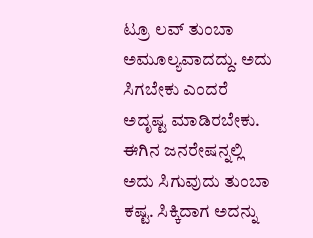ಟ್ರೂ ಲವ್ ತುಂಬಾ ಅಮೂಲ್ಯವಾದದ್ದು. ಅದು ಸಿಗಬೇಕು ಎಂದರೆ ಅದೃಷ್ಟ ಮಾಡಿರಬೇಕು. ಈಗಿನ ಜನರೇಷನ್ನಲ್ಲಿ ಅದು ಸಿಗುವುದು ತುಂಬಾ ಕಷ್ಟ. ಸಿಕ್ಕಿದಾಗ ಅದನ್ನು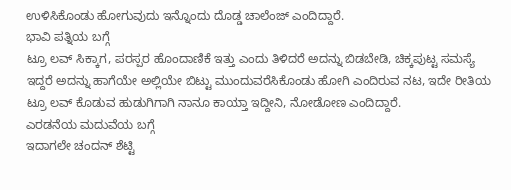ಉಳಿಸಿಕೊಂಡು ಹೋಗುವುದು ಇನ್ನೊಂದು ದೊಡ್ಡ ಚಾಲೆಂಜ್ ಎಂದಿದ್ದಾರೆ.
ಭಾವಿ ಪತ್ನಿಯ ಬಗ್ಗೆ
ಟ್ರೂ ಲವ್ ಸಿಕ್ಕಾಗ, ಪರಸ್ಪರ ಹೊಂದಾಣಿಕೆ ಇತ್ತು ಎಂದು ತಿಳಿದರೆ ಅದನ್ನು ಬಿಡಬೇಡಿ, ಚಿಕ್ಕಪುಟ್ಟ ಸಮಸ್ಯೆ ಇದ್ದರೆ ಅದನ್ನು ಹಾಗೆಯೇ ಅಲ್ಲಿಯೇ ಬಿಟ್ಟು ಮುಂದುವರೆಸಿಕೊಂಡು ಹೋಗಿ ಎಂದಿರುವ ನಟ, ಇದೇ ರೀತಿಯ ಟ್ರೂ ಲವ್ ಕೊಡುವ ಹುಡುಗಿಗಾಗಿ ನಾನೂ ಕಾಯ್ತಾ ಇದ್ದೀನಿ, ನೋಡೋಣ ಎಂದಿದ್ದಾರೆ.
ಎರಡನೆಯ ಮದುವೆಯ ಬಗ್ಗೆ
ಇದಾಗಲೇ ಚಂದನ್ ಶೆಟ್ಟಿ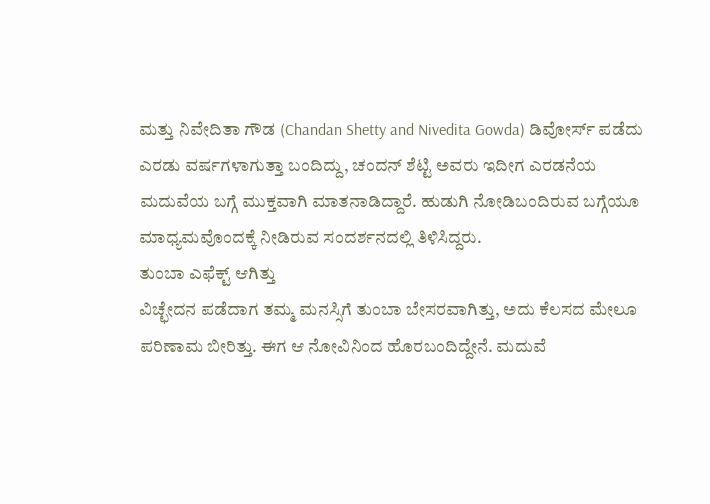ಮತ್ತು ನಿವೇದಿತಾ ಗೌಡ (Chandan Shetty and Nivedita Gowda) ಡಿವೋರ್ಸ್ ಪಡೆದು ಎರಡು ವರ್ಷಗಳಾಗುತ್ತಾ ಬಂದಿದ್ದು, ಚಂದನ್ ಶೆಟ್ಟಿ ಅವರು ಇದೀಗ ಎರಡನೆಯ ಮದುವೆಯ ಬಗ್ಗೆ ಮುಕ್ತವಾಗಿ ಮಾತನಾಡಿದ್ದಾರೆ. ಹುಡುಗಿ ನೋಡಿಬಂದಿರುವ ಬಗ್ಗೆಯೂ ಮಾಧ್ಯಮವೊಂದಕ್ಕೆ ನೀಡಿರುವ ಸಂದರ್ಶನದಲ್ಲಿ ತಿಳಿಸಿದ್ದರು.
ತುಂಬಾ ಎಫೆಕ್ಟ್ ಆಗಿತ್ತು
ವಿಚ್ಛೇದನ ಪಡೆದಾಗ ತಮ್ಮ ಮನಸ್ಸಿಗೆ ತುಂಬಾ ಬೇಸರವಾಗಿತ್ತು, ಅದು ಕೆಲಸದ ಮೇಲೂ ಪರಿಣಾಮ ಬೀರಿತ್ತು. ಈಗ ಆ ನೋವಿನಿಂದ ಹೊರಬಂದಿದ್ದೇನೆ. ಮದುವೆ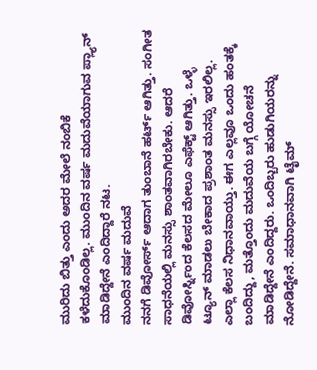ಮುರಿದು ಬಿತ್ತು ಎಂದು ಅದರ ಮೇಲೆ ನಂಬಿಕೆ ಕಳೆದುಕೊಂಡಿಲ್ಲ. ಮುಂದಿನ ವರ್ಷ ಮದುವೆಯಾಗುವ ಪ್ಲ್ಯಾನ್ ಮಾಡಿದ್ದೇನೆ ಎಂದಿದ್ದಾರೆ ನಟ.
ಮುಂದಿನ ವರ್ಷ ಮದುವೆ
ನನಗೆ ಡಿವೋರ್ಸ್ ಆದಾಗ ತುಂಬಾನೆ ಹರ್ಟ್ ಆಗಿತ್ತು. ಸಂಗೀತ ಸಾಧನೆಯಲ್ಲಿ ಮನಸ್ಸು ಶಾಂತವಾಗಿರಬೇಕು. ಆದರೆ ಡಿವೋರ್ಸ್ನಿಂದ ಕೆಲಸದ ಮೇಲೂ ಎಫೆಕ್ಟ್ ಆಗಿತ್ತು. ಒಳ್ಳೆ ಟ್ಯೂನ್ ಮಾಡಲು ಬೇಕಾದ ಪ್ರಶಾಂತ ಮನಸ್ಸು ಇರಲಿಲ್ಲ. ಎಲ್ಲಾ ಕೆಲಸ ನಿಧಾನವಾಯ್ತು. ಈಗ ಎಲ್ಲವೂ ಒಂದು ಹಂತಕ್ಕೆ ಬಂದಿದ್ದು, ಮತ್ತೊಂದು ಮದುವೆಯ ಬಗ್ಗೆ ಯೋಚನೆ ಮಾಡಿದ್ದೇನೆ ಎಂದಿದ್ದರು. ಒಂದಿಬ್ಬರು ಹುಡುಗಿಯರನ್ನು ನೋಡಿದ್ದೇನೆ. ಸಮಾಧಾನವಾಗಿ ಟೈಮ್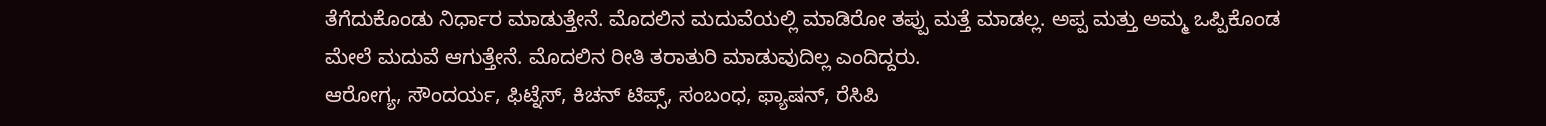ತೆಗೆದುಕೊಂಡು ನಿರ್ಧಾರ ಮಾಡುತ್ತೇನೆ. ಮೊದಲಿನ ಮದುವೆಯಲ್ಲಿ ಮಾಡಿರೋ ತಪ್ಪು ಮತ್ತೆ ಮಾಡಲ್ಲ. ಅಪ್ಪ ಮತ್ತು ಅಮ್ಮ ಒಪ್ಪಿಕೊಂಡ ಮೇಲೆ ಮದುವೆ ಆಗುತ್ತೇನೆ. ಮೊದಲಿನ ರೀತಿ ತರಾತುರಿ ಮಾಡುವುದಿಲ್ಲ ಎಂದಿದ್ದರು.
ಆರೋಗ್ಯ, ಸೌಂದರ್ಯ, ಫಿಟ್ನೆಸ್, ಕಿಚನ್ ಟಿಪ್ಸ್, ಸಂಬಂಧ, ಫ್ಯಾಷನ್, ರೆಸಿಪಿ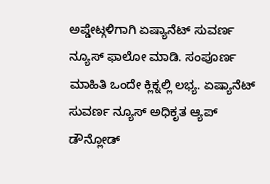ಅಪ್ಡೇಟ್ಗಳಿಗಾಗಿ ಏಷ್ಯಾನೆಟ್ ಸುವರ್ಣ ನ್ಯೂಸ್ ಫಾಲೋ ಮಾಡಿ. ಸಂಪೂರ್ಣ ಮಾಹಿತಿ ಒಂದೇ ಕ್ಲಿಕ್ನಲ್ಲಿ ಲಭ್ಯ. ಏಷ್ಯಾನೆಟ್ ಸುವರ್ಣ ನ್ಯೂಸ್ ಅಧಿಕೃತ ಆ್ಯಪ್ ಡೌನ್ಲೋಡ್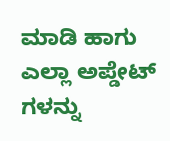ಮಾಡಿ ಹಾಗು ಎಲ್ಲಾ ಅಪ್ಡೇಟ್ ಗಳನ್ನು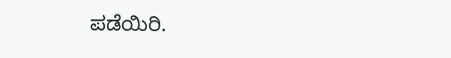ಪಡೆಯಿರಿ.